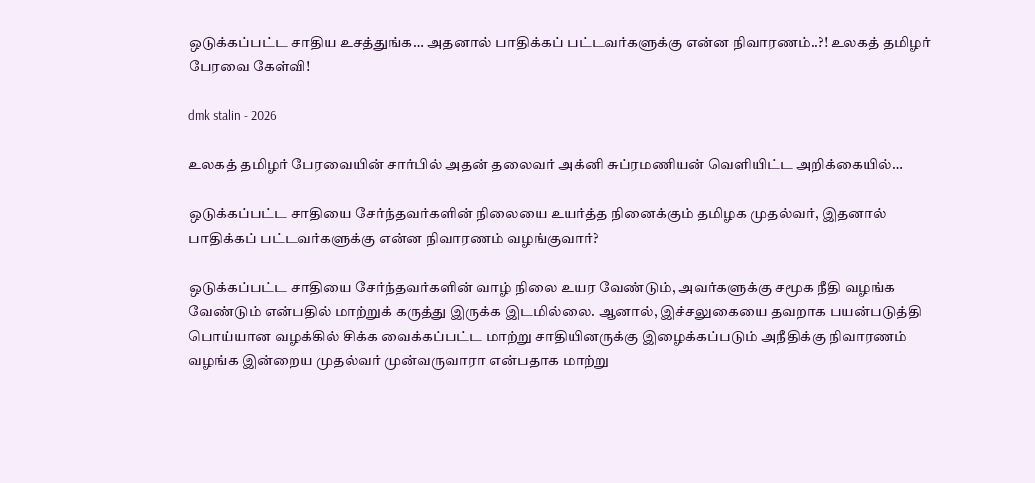ஒடுக்கப்பட்ட சாதிய உசத்துங்க… அதனால் பாதிக்கப் பட்டவர்களுக்கு என்ன நிவாரணம்..?! உலகத் தமிழர் பேரவை கேள்வி!

dmk stalin - 2026

உலகத் தமிழர் பேரவையின் சார்பில் அதன் தலைவர் அக்னி சுப்ரமணியன் வெளியிட்ட அறிக்கையில்…

ஒடுக்கப்பட்ட சாதியை சேர்ந்தவர்களின் நிலையை உயர்த்த நினைக்கும் தமிழக முதல்வர், இதனால் பாதிக்கப் பட்டவர்களுக்கு என்ன நிவாரணம் வழங்குவார்?

ஒடுக்கப்பட்ட சாதியை சேர்ந்தவர்களின் வாழ் நிலை உயர வேண்டும், அவர்களுக்கு சமூக நீதி வழங்க வேண்டும் என்பதில் மாற்றுக் கருத்து இருக்க இடமில்லை. ஆனால், இச்சலுகையை தவறாக பயன்படுத்தி பொய்யான வழக்கில் சிக்க வைக்கப்பட்ட மாற்று சாதியினருக்கு இழைக்கப்படும் அநீதிக்கு நிவாரணம் வழங்க இன்றைய முதல்வர் முன்வருவாரா என்பதாக மாற்று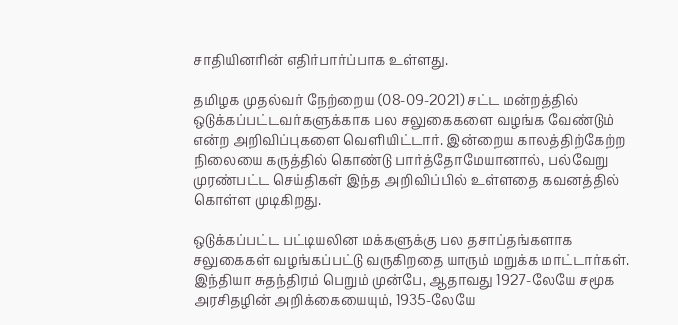சாதியினரின் எதிர்பார்ப்பாக உள்ளது.

தமிழக முதல்வர் நேற்றைய (08-09-2021) சட்ட மன்றத்தில்  ஒடுக்கப்பட்டவர்களுக்காக பல சலுகைகளை வழங்க வேண்டும் என்ற அறிவிப்புகளை வெளியிட்டார். இன்றைய காலத்திற்கேற்ற நிலையை கருத்தில் கொண்டு பார்த்தோமேயானால், பல்வேறு முரண்பட்ட செய்திகள் இந்த அறிவிப்பில் உள்ளதை கவனத்தில் கொள்ள முடிகிறது.

ஒடுக்கப்பட்ட பட்டியலின மக்களுக்கு பல தசாப்தங்களாக சலுகைகள் வழங்கப்பட்டு வருகிறதை யாரும் மறுக்க மாட்டார்கள். இந்தியா சுதந்திரம் பெறும் முன்பே, ஆதாவது 1927-லேயே சமூக அரசிதழின் அறிக்கையையும், 1935-லேயே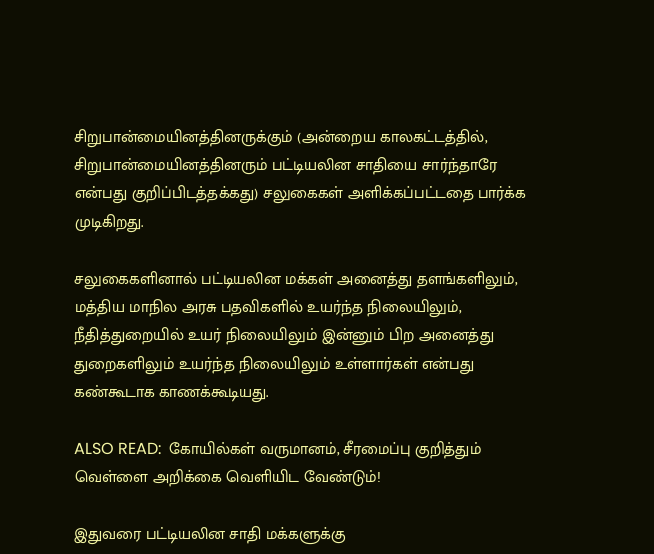சிறுபான்மையினத்தினருக்கும் (அன்றைய காலகட்டத்தில், சிறுபான்மையினத்தினரும் பட்டியலின சாதியை சார்ந்தாரே என்பது குறிப்பிடத்தக்கது) சலுகைகள் அளிக்கப்பட்டதை பார்க்க முடிகிறது.

சலுகைகளினால் பட்டியலின மக்கள் அனைத்து தளங்களிலும், மத்திய மாநில அரசு பதவிகளில் உயர்ந்த நிலையிலும், நீதித்துறையில் உயர் நிலையிலும் இன்னும் பிற அனைத்து துறைகளிலும் உயர்ந்த நிலையிலும் உள்ளார்கள் என்பது கண்கூடாக காணக்கூடியது.

ALSO READ:  கோயில்கள் வருமானம், சீரமைப்பு குறித்தும் வெள்ளை அறிக்கை வெளியிட வேண்டும்!

இதுவரை பட்டியலின சாதி மக்களுக்கு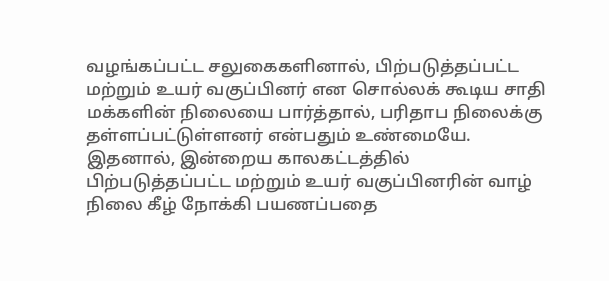வழங்கப்பட்ட சலுகைகளினால், பிற்படுத்தப்பட்ட மற்றும் உயர் வகுப்பினர் என சொல்லக் கூடிய சாதி மக்களின் நிலையை பார்த்தால், பரிதாப நிலைக்கு தள்ளப்பட்டுள்ளனர் என்பதும் உண்மையே. இதனால், இன்றைய காலகட்டத்தில் பிற்படுத்தப்பட்ட மற்றும் உயர் வகுப்பினரின் வாழ் நிலை கீழ் நோக்கி பயணப்பதை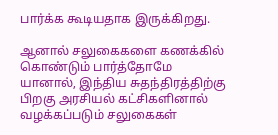பார்க்க கூடியதாக இருக்கிறது.

ஆனால் சலுகைகளை கணக்கில் கொண்டும் பார்த்தோமே யானால், இந்திய சுதந்திரத்திற்கு பிறகு அரசியல் கட்சிகளினால் வழக்கப்படும் சலுகைகள்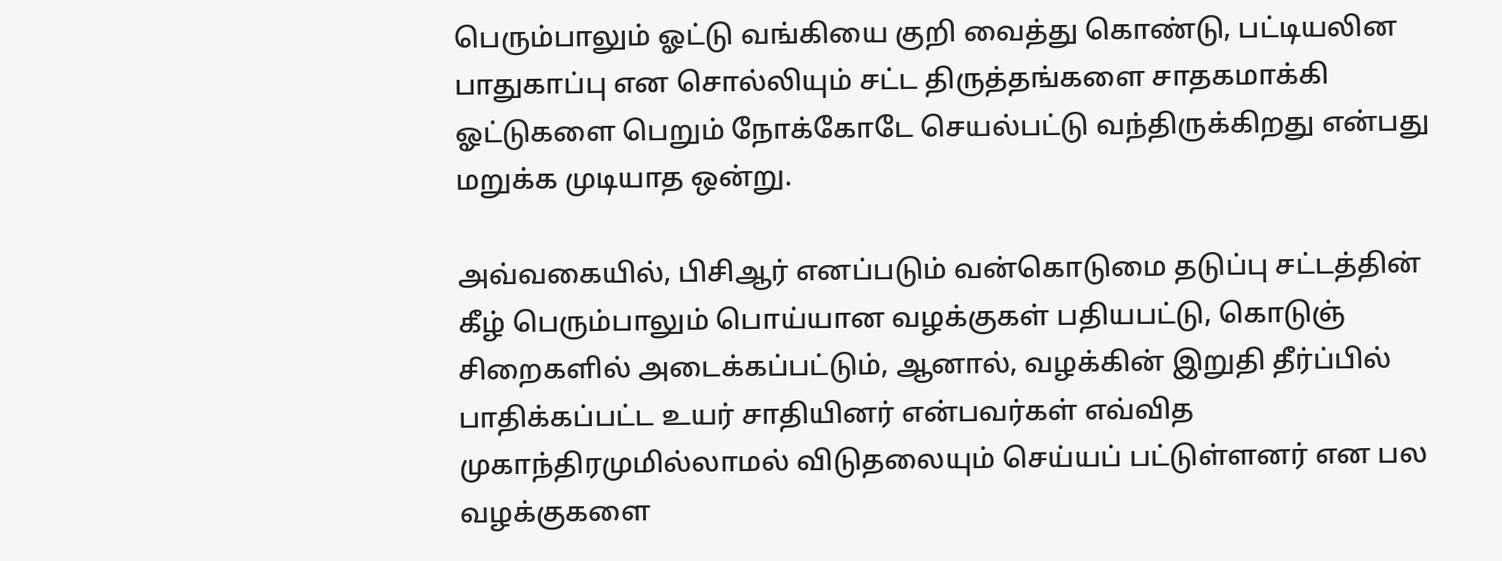பெரும்பாலும் ஓட்டு வங்கியை குறி வைத்து கொண்டு, பட்டியலின பாதுகாப்பு என சொல்லியும் சட்ட திருத்தங்களை சாதகமாக்கி ஓட்டுகளை பெறும் நோக்கோடே செயல்பட்டு வந்திருக்கிறது என்பது மறுக்க முடியாத ஒன்று.

அவ்வகையில், பிசிஆர் எனப்படும் வன்கொடுமை தடுப்பு சட்டத்தின் கீழ் பெரும்பாலும் பொய்யான வழக்குகள் பதியபட்டு, கொடுஞ் சிறைகளில் அடைக்கப்பட்டும், ஆனால், வழக்கின் இறுதி தீர்ப்பில் பாதிக்கப்பட்ட உயர் சாதியினர் என்பவர்கள் எவ்வித முகாந்திரமுமில்லாமல் விடுதலையும் செய்யப் பட்டுள்ளனர் என பல வழக்குகளை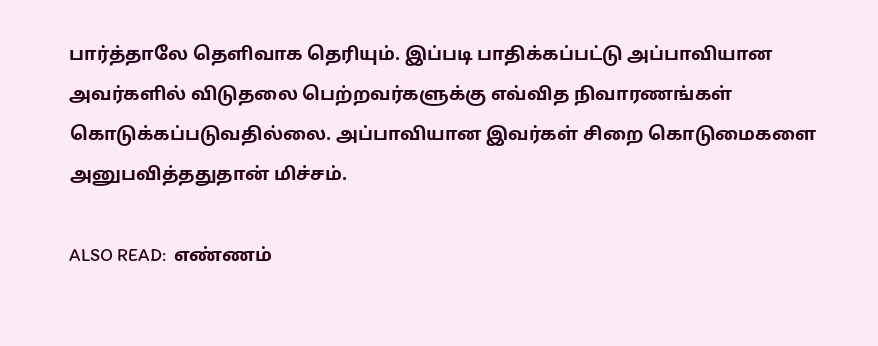பார்த்தாலே தெளிவாக தெரியும். இப்படி பாதிக்கப்பட்டு அப்பாவியான அவர்களில் விடுதலை பெற்றவர்களுக்கு எவ்வித நிவாரணங்கள் கொடுக்கப்படுவதில்லை. அப்பாவியான இவர்கள் சிறை கொடுமைகளை அனுபவித்ததுதான் மிச்சம்.

ALSO READ:  எண்ணம்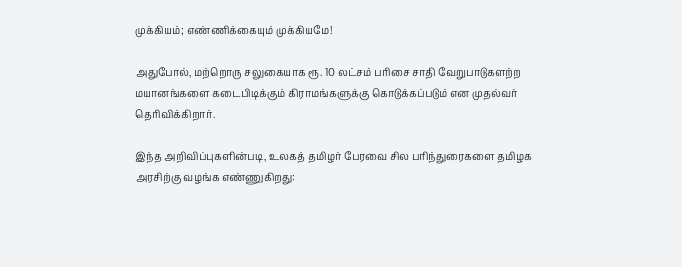முக்கியம்; எண்ணிக்கையும் முக்கியமே!

அதுபோல், மற்றொரு சலுகையாக ரூ. 10 லட்சம் பரிசை சாதி வேறுபாடுகளற்ற மயானங்களை கடைபிடிக்கும் கிராமங்களுக்கு கொடுக்கப்படும் என முதல்வர் தெரிவிக்கிறார்.

இந்த அறிவிப்புகளின்படி, உலகத் தமிழர் பேரவை சில பரிந்துரைகளை தமிழக அரசிற்கு வழங்க எண்ணுகிறது: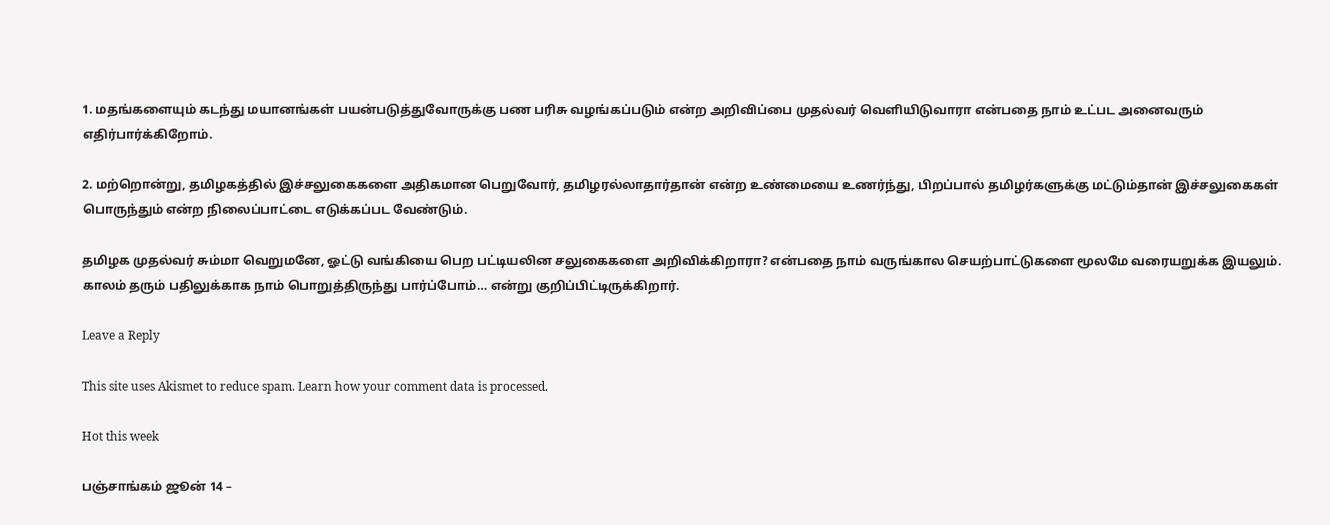1. மதங்களையும் கடந்து மயானங்கள் பயன்படுத்துவோருக்கு பண பரிசு வழங்கப்படும் என்ற அறிவிப்பை முதல்வர் வெளியிடுவாரா என்பதை நாம் உட்பட அனைவரும் எதிர்பார்க்கிறோம்.

2. மற்றொன்று, தமிழகத்தில் இச்சலுகைகளை அதிகமான பெறுவோர், தமிழரல்லாதார்தான் என்ற உண்மையை உணர்ந்து, பிறப்பால் தமிழர்களுக்கு மட்டும்தான் இச்சலுகைகள் பொருந்தும் என்ற நிலைப்பாட்டை எடுக்கப்பட வேண்டும்.

தமிழக முதல்வர் சும்மா வெறுமனே, ஓட்டு வங்கியை பெற பட்டியலின சலுகைகளை அறிவிக்கிறாரா? என்பதை நாம் வருங்கால செயற்பாட்டுகளை மூலமே வரையறுக்க இயலும். காலம் தரும் பதிலுக்காக நாம் பொறுத்திருந்து பார்ப்போம்… என்று குறிப்பிட்டிருக்கிறார்.

Leave a Reply

This site uses Akismet to reduce spam. Learn how your comment data is processed.

Hot this week

பஞ்சாங்கம் ஜூன் 14 –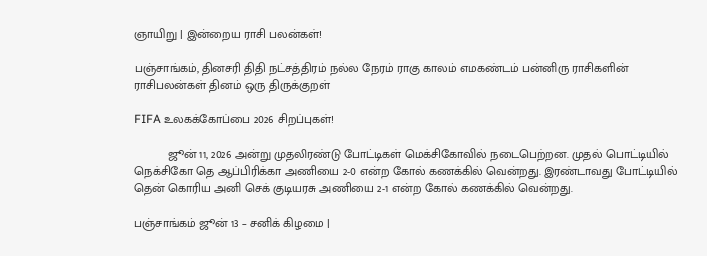ஞாயிறு | இன்றைய ராசி பலன்கள்!

பஞ்சாங்கம், தினசரி திதி நட்சத்திரம் நல்ல நேரம் ராகு காலம் எமகண்டம் பன்னிரு ராசிகளின் ராசிபலன்கள் தினம் ஒரு திருக்குறள்

FIFA உலகக்கோப்பை 2026 சிறப்புகள்!

          ஜூன் 11, 2026 அன்று முதலிரண்டு போட்டிகள் மெக்சிகோவில் நடைபெற்றன. முதல் பொட்டியில் நெக்சிகோ தெ ஆப்பிரிக்கா அணியை 2-0 என்ற கோல் கணக்கில் வென்றது. இரண்டாவது போட்டியில் தென் கொரிய அனி செக் குடியரசு அணியை 2-1 என்ற கோல் கணக்கில் வென்றது.

பஞ்சாங்கம் ஜூன் 13 – சனிக் கிழமை |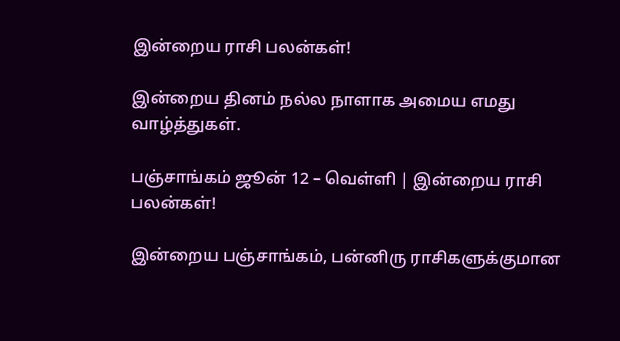இன்றைய ராசி பலன்கள்!

இன்றைய தினம் நல்ல நாளாக அமைய எமது வாழ்த்துகள்.

பஞ்சாங்கம் ஜூன் 12 – வெள்ளி | இன்றைய ராசி பலன்கள்!

இன்றைய பஞ்சாங்கம், பன்னிரு ராசிகளுக்குமான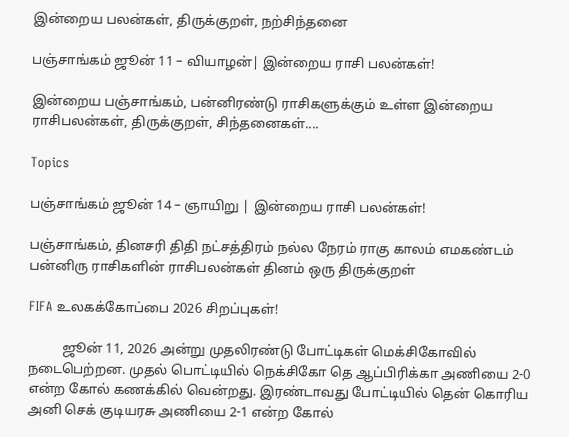இன்றைய பலன்கள், திருக்குறள், நற்சிந்தனை

பஞ்சாங்கம் ஜூன் 11 – வியாழன்| இன்றைய ராசி பலன்கள்!

இன்றைய பஞ்சாங்கம், பன்னிரண்டு ராசிகளுக்கும் உள்ள இன்றைய ராசிபலன்கள், திருக்குறள், சிந்தனைகள்....

Topics

பஞ்சாங்கம் ஜூன் 14 – ஞாயிறு | இன்றைய ராசி பலன்கள்!

பஞ்சாங்கம், தினசரி திதி நட்சத்திரம் நல்ல நேரம் ராகு காலம் எமகண்டம் பன்னிரு ராசிகளின் ராசிபலன்கள் தினம் ஒரு திருக்குறள்

FIFA உலகக்கோப்பை 2026 சிறப்புகள்!

          ஜூன் 11, 2026 அன்று முதலிரண்டு போட்டிகள் மெக்சிகோவில் நடைபெற்றன. முதல் பொட்டியில் நெக்சிகோ தெ ஆப்பிரிக்கா அணியை 2-0 என்ற கோல் கணக்கில் வென்றது. இரண்டாவது போட்டியில் தென் கொரிய அனி செக் குடியரசு அணியை 2-1 என்ற கோல்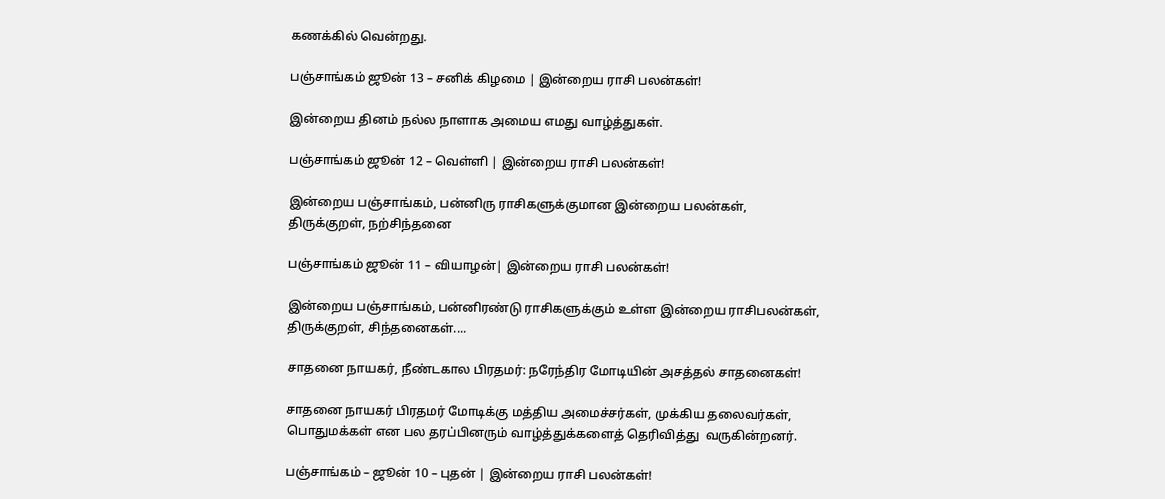கணக்கில் வென்றது.

பஞ்சாங்கம் ஜூன் 13 – சனிக் கிழமை | இன்றைய ராசி பலன்கள்!

இன்றைய தினம் நல்ல நாளாக அமைய எமது வாழ்த்துகள்.

பஞ்சாங்கம் ஜூன் 12 – வெள்ளி | இன்றைய ராசி பலன்கள்!

இன்றைய பஞ்சாங்கம், பன்னிரு ராசிகளுக்குமான இன்றைய பலன்கள், திருக்குறள், நற்சிந்தனை

பஞ்சாங்கம் ஜூன் 11 – வியாழன்| இன்றைய ராசி பலன்கள்!

இன்றைய பஞ்சாங்கம், பன்னிரண்டு ராசிகளுக்கும் உள்ள இன்றைய ராசிபலன்கள், திருக்குறள், சிந்தனைகள்....

சாதனை நாயகர், நீண்டகால பிரதமர்: நரேந்திர மோடியின் அசத்தல் சாதனைகள்!

சாதனை நாயகர் பிரதமர் மோடிக்கு மத்திய அமைச்சர்கள், முக்கிய தலைவர்கள், பொதுமக்கள் என பல தரப்பினரும் வாழ்த்துக்களைத் தெரிவித்து  வருகின்றனர்.

பஞ்சாங்கம் – ஜூன் 10 – புதன் | இன்றைய ராசி பலன்கள்!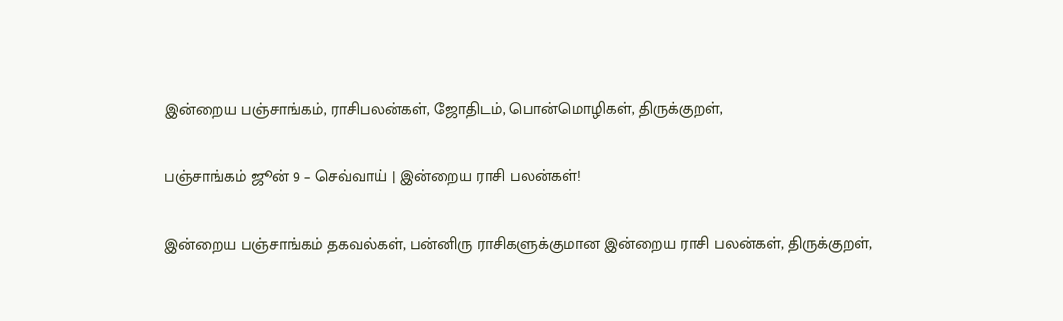இன்றைய பஞ்சாங்கம், ராசிபலன்கள், ஜோதிடம், பொன்மொழிகள், திருக்குறள்,

பஞ்சாங்கம் ஜூன் 9 – செவ்வாய் | இன்றைய ராசி பலன்கள்!

இன்றைய பஞ்சாங்கம் தகவல்கள், பன்னிரு ராசிகளுக்குமான இன்றைய ராசி பலன்கள், திருக்குறள்,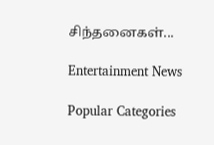சிந்தனைகள்...

Entertainment News

Popular Categories